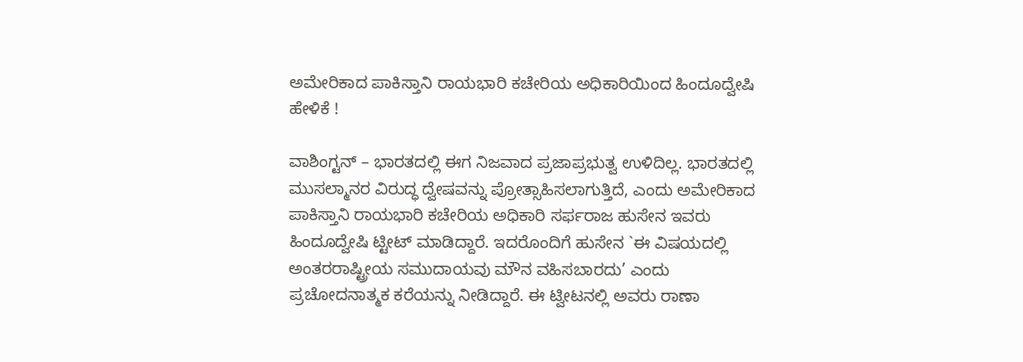ಅಮೇರಿಕಾದ ಪಾಕಿಸ್ತಾನಿ ರಾಯಭಾರಿ ಕಚೇರಿಯ ಅಧಿಕಾರಿಯಿಂದ ಹಿಂದೂದ್ವೇಷಿ ಹೇಳಿಕೆ !

ವಾಶಿಂಗ್ಟನ್ – ಭಾರತದಲ್ಲಿ ಈಗ ನಿಜವಾದ ಪ್ರಜಾಪ್ರಭುತ್ವ ಉಳಿದಿಲ್ಲ. ಭಾರತದಲ್ಲಿ ಮುಸಲ್ಮಾನರ ವಿರುದ್ಧ ದ್ವೇಷವನ್ನು ಪ್ರೋತ್ಸಾಹಿಸಲಾಗುತ್ತಿದೆ, ಎಂದು ಅಮೇರಿಕಾದ ಪಾಕಿಸ್ತಾನಿ ರಾಯಭಾರಿ ಕಚೇರಿಯ ಅಧಿಕಾರಿ ಸರ್ಫರಾಜ ಹುಸೇನ ಇವರು ಹಿಂದೂದ್ವೇಷಿ ಟ್ಟೀಟ್ ಮಾಡಿದ್ದಾರೆ. ಇದರೊಂದಿಗೆ ಹುಸೇನ `ಈ ವಿಷಯದಲ್ಲಿ ಅಂತರರಾಷ್ಟ್ರೀಯ ಸಮುದಾಯವು ಮೌನ ವಹಿಸಬಾರದು’ ಎಂದು ಪ್ರಚೋದನಾತ್ಮಕ ಕರೆಯನ್ನು ನೀಡಿದ್ದಾರೆ. ಈ ಟ್ವೀಟನಲ್ಲಿ ಅವರು ರಾಣಾ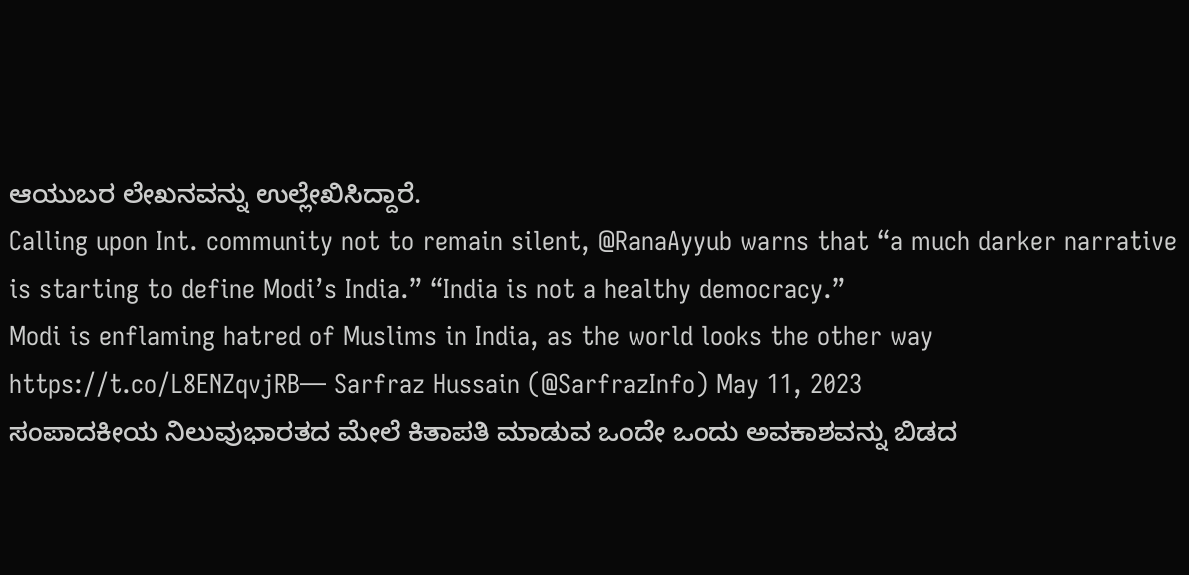ಆಯುಬರ ಲೇಖನವನ್ನು ಉಲ್ಲೇಖಿಸಿದ್ದಾರೆ.
Calling upon Int. community not to remain silent, @RanaAyyub warns that “a much darker narrative is starting to define Modi’s India.” “India is not a healthy democracy.”
Modi is enflaming hatred of Muslims in India, as the world looks the other way https://t.co/L8ENZqvjRB— Sarfraz Hussain (@SarfrazInfo) May 11, 2023
ಸಂಪಾದಕೀಯ ನಿಲುವುಭಾರತದ ಮೇಲೆ ಕಿತಾಪತಿ ಮಾಡುವ ಒಂದೇ ಒಂದು ಅವಕಾಶವನ್ನು ಬಿಡದ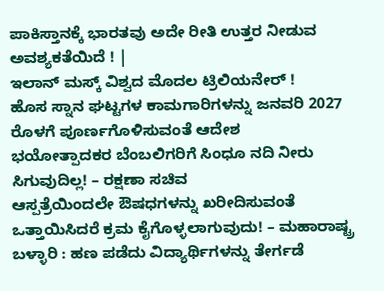ಪಾಕಿಸ್ತಾನಕ್ಕೆ ಭಾರತವು ಅದೇ ರೀತಿ ಉತ್ತರ ನೀಡುವ ಅವಶ್ಯಕತೆಯಿದೆ ! |
ಇಲಾನ್ ಮಸ್ಕ್ ವಿಶ್ವದ ಮೊದಲ ಟ್ರಿಲಿಯನೇರ್ !
ಹೊಸ ಸ್ನಾನ ಘಟ್ಟಗಳ ಕಾಮಗಾರಿಗಳನ್ನು ಜನವರಿ 2027 ರೊಳಗೆ ಪೂರ್ಣಗೊಳಿಸುವಂತೆ ಆದೇಶ
ಭಯೋತ್ಪಾದಕರ ಬೆಂಬಲಿಗರಿಗೆ ಸಿಂಧೂ ನದಿ ನೀರು ಸಿಗುವುದಿಲ್ಲ! – ರಕ್ಷಣಾ ಸಚಿವ
ಆಸ್ಪತ್ರೆಯಿಂದಲೇ ಔಷಧಗಳನ್ನು ಖರೀದಿಸುವಂತೆ ಒತ್ತಾಯಿಸಿದರೆ ಕ್ರಮ ಕೈಗೊಳ್ಳಲಾಗುವುದು! – ಮಹಾರಾಷ್ಟ್ರ
ಬಳ್ಳಾರಿ : ಹಣ ಪಡೆದು ವಿದ್ಯಾರ್ಥಿಗಳನ್ನು ತೇರ್ಗಡೆ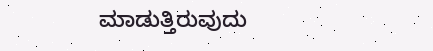ಮಾಡುತ್ತಿರುವುದು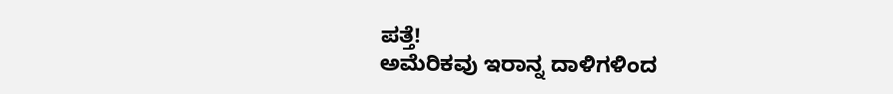ಪತ್ತೆ!
ಅಮೆರಿಕವು ಇರಾನ್ನ ದಾಳಿಗಳಿಂದ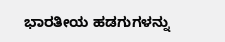ಭಾರತೀಯ ಹಡಗುಗಳನ್ನು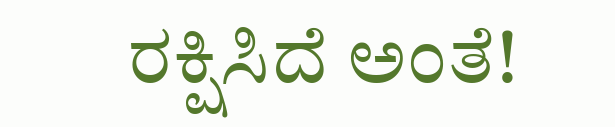ರಕ್ಷಿಸಿದೆ ಅಂತೆ!